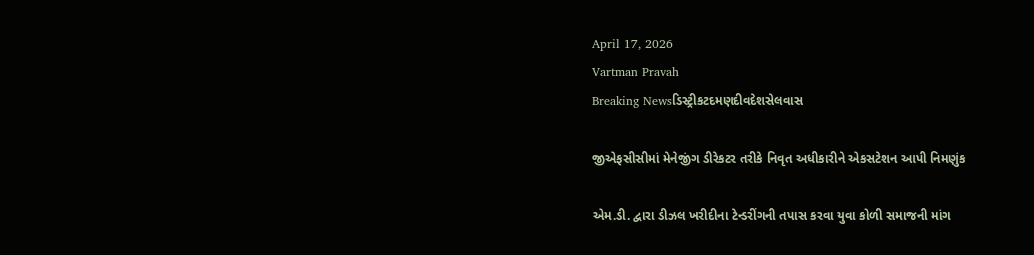April 17, 2026
Vartman Pravah
Breaking Newsડિસ્ટ્રીકટદમણદીવદેશસેલવાસ

જીએફસીસીમાં મેનેજીંગ ડીરેકટર તરીકે નિવૃત અધીકારીને એકસટેશન આપી નિમણુંક

એમ.ડી. દ્વારા ડીઝલ ખરીદીના ટેન્‍ડરીંગની તપાસ કરવા યુવા કોળી સમાજની માંગ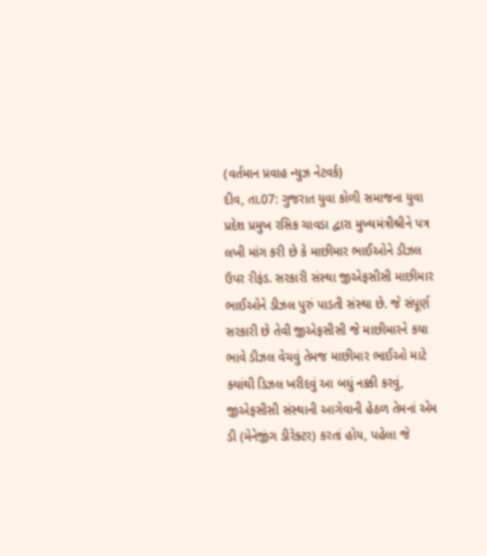(વર્તમાન પ્રવાહ ન્‍યુઝ નેટવર્ક)
દીવ, તા.07: ગુજરાત યુવા કોળી સમાજના યુવા પ્રદેશ પ્રમુખ રસિક ચાવડા દ્વારા મુખ્‍યમંત્રીશ્રીને પત્ર લખી માંગ કરી છે કે માછીમાર ભાઈઓને ડીઝલ ઉપર રીફંડ. સરકારી સંસ્‍થા જીએફસીસી માછીમાર ભાઈઓને ડીઝલ પુરું પાડતી સંસ્‍થા છે. જે સંપૂર્ણ સરકારી છે તેવી જીએફસીસી જે માછીમારને કયા ભાવે ડીઝલ વેચવું તેમજ માછીમાર ભાઈઓ માટે ક્‍યાંથી ડિઝલ ખરીદવું આ બધું નક્કી કરવું, જીએફસીસી સંસ્‍થાની આગેવાની હેઠળ તેમનાં એમ ડી (મેનેજીંગ ડીરેક્‍ટર) કરતાં હોય, પહેલા જે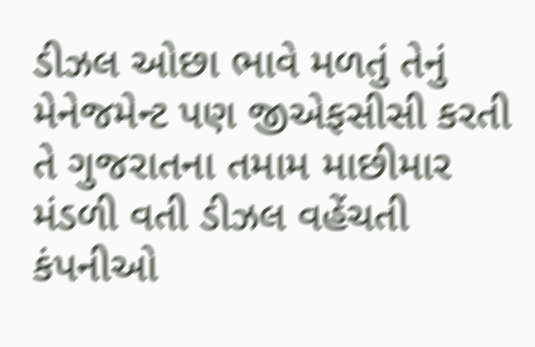ડીઝલ ઓછા ભાવે મળતું તેનું મેનેજમેન્‍ટ પણ જીએફસીસી કરતી તે ગુજરાતના તમામ માછીમાર મંડળી વતી ડીઝલ વહેંચતી કંપનીઓ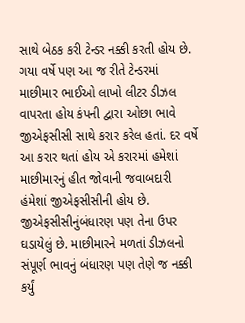સાથે બેઠક કરી ટેન્‍ડર નક્કી કરતી હોય છે. ગયા વર્ષે પણ આ જ રીતે ટેન્‍ડરમાં માછીમાર ભાઈઓ લાખો લીટર ડીઝલ વાપરતા હોય કંપની દ્વારા ઓછા ભાવે જીએફસીસી સાથે કરાર કરેલ હતાં. દર વર્ષે આ કરાર થતાં હોય એ કરારમાં હમેશાં માછીમારનું હીત જોવાની જવાબદારી હંમેશાં જીએફસીસીની હોય છે. જીએફસીસીનુંબંધારણ પણ તેના ઉપર ઘડાયેલું છે. માછીમારને મળતાં ડીઝલનો સંપૂર્ણ ભાવનું બંધારણ પણ તેણે જ નક્કી કર્યું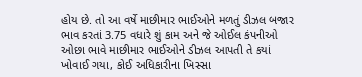હોય છે. તો આ વર્ષે માછીમાર ભાઈઓને મળતું ડીઝલ બજાર ભાવ કરતાં 3.75 વધારે શું કામ અને જે ઓઈલ કંપનીઓ ઓછા ભાવે માછીમાર ભાઈઓને ડીઝલ આપતી તે કયાં ખોવાઈ ગયા, કોઈ અધિકારીના ખિસ્‍સા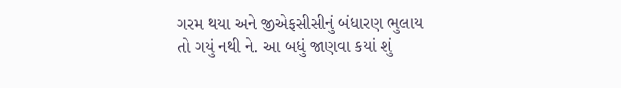ગરમ થયા અને જીએફસીસીનું બંધારણ ભુલાય તો ગયું નથી ને. આ બધું જાણવા કયાં શું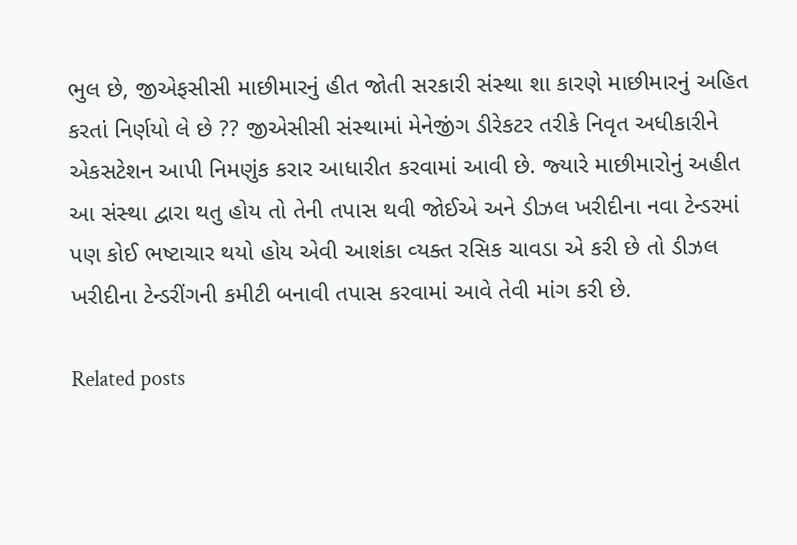ભુલ છે, જીએફસીસી માછીમારનું હીત જોતી સરકારી સંસ્‍થા શા કારણે માછીમારનું અહિત કરતાં નિર્ણયો લે છે ?? જીએસીસી સંસ્‍થામાં મેનેજીંગ ડીરેકટર તરીકે નિવૃત અધીકારીને એકસટેશન આપી નિમણુંક કરાર આધારીત કરવામાં આવી છે. જ્‍યારે માછીમારોનું અહીત આ સંસ્‍થા દ્વારા થતુ હોય તો તેની તપાસ થવી જોઈએ અને ડીઝલ ખરીદીના નવા ટેન્‍ડરમાં પણ કોઈ ભષ્ટાચાર થયો હોય એવી આશંકા વ્‍યક્‍ત રસિક ચાવડા એ કરી છે તો ડીઝલ ખરીદીના ટેન્‍ડરીંગની કમીટી બનાવી તપાસ કરવામાં આવે તેવી માંગ કરી છે.

Related posts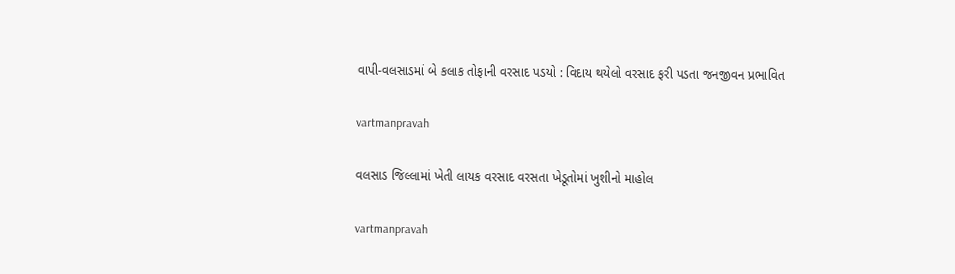વાપી-વલસાડમાં બે કલાક તોફાની વરસાદ પડયો : વિદાય થયેલો વરસાદ ફરી પડતા જનજીવન પ્રભાવિત

vartmanpravah

વલસાડ જિલ્લામાં ખેતી લાયક વરસાદ વરસતા ખેડૂતોમાં ખુશીનો માહોલ

vartmanpravah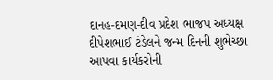દાનહ-દમણ-દીવ પ્રદેશ ભાજપ અધ્‍યક્ષ દીપેશભાઈ ટંડેલને જન્‍મ દિનની શુભેચ્‍છા આપવા કાર્યકરોની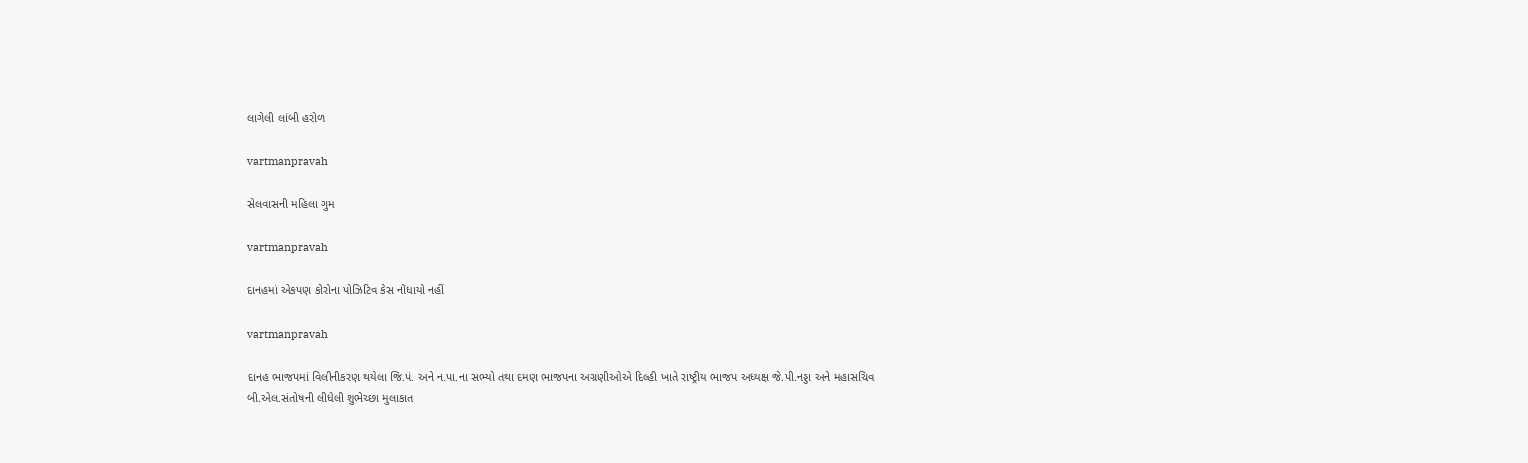લાગેલી લાંબી હરોળ

vartmanpravah

સેલવાસની મહિલા ગુમ

vartmanpravah

દાનહમાં એકપણ કોરોના પોઝિટિવ કેસ નોંધાયો નહીં

vartmanpravah

દાનહ ભાજપમાં વિલીનીકરણ થયેલા જિ.પં. અને ન.પા.ના સભ્‍યો તથા દમણ ભાજપના અગ્રણીઓએ દિલ્‍હી ખાતે રાષ્‍ટ્રીય ભાજપ અધ્‍યક્ષ જે.પી.નડ્ડા અને મહાસચિવ બી.એલ.સંતોષની લીધેલી શુભેચ્‍છા મુલાકાત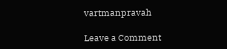vartmanpravah

Leave a Comment